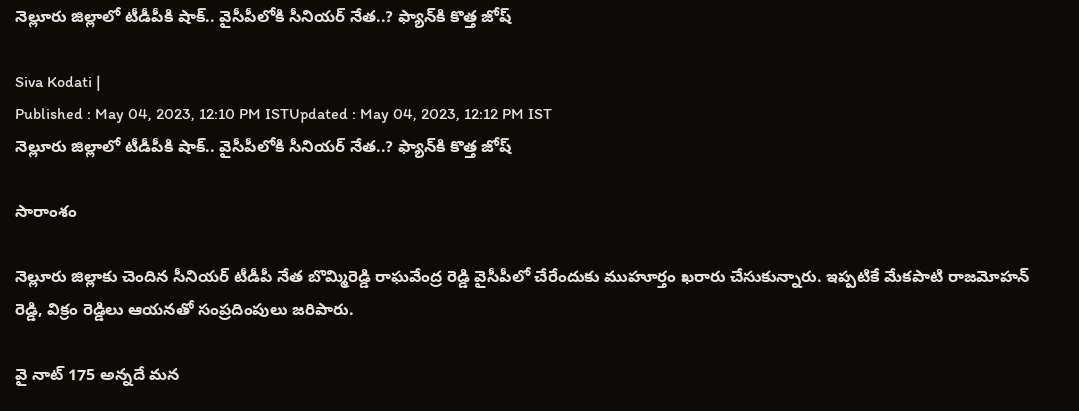నెల్లూరు జిల్లాలో టీడీపీకి షాక్.. వైసీపీలోకి సీనియర్ నేత..? ఫ్యాన్‌కి కొత్త జోష్

Siva Kodati |
Published : May 04, 2023, 12:10 PM ISTUpdated : May 04, 2023, 12:12 PM IST
నెల్లూరు జిల్లాలో టీడీపీకి షాక్.. వైసీపీలోకి సీనియర్ నేత..? ఫ్యాన్‌కి కొత్త జోష్

సారాంశం

నెల్లూరు జిల్లాకు చెందిన సీనియర్ టీడీపీ నేత బొమ్మిరెడ్డి రాఘవేంద్ర రెడ్డి వైసీపీలో చేరేందుకు ముహూర్తం ఖరారు చేసుకున్నారు. ఇప్పటికే మేకపాటి రాజమోహన్ రెడ్డి, విక్రం రెడ్డిలు ఆయనతో సంప్రదింపులు జరిపారు.

వై నాట్ 175 అన్నదే మన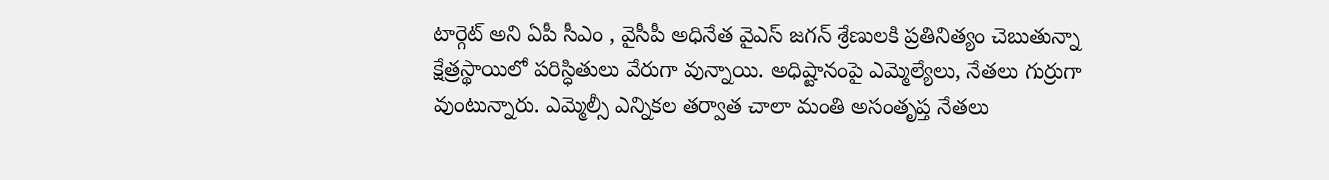టార్గెట్ అని ఏపీ సీఎం , వైసీపీ అధినేత వైఎస్ జగన్ శ్రేణులకి ప్రతినిత్యం చెబుతున్నా క్షేత్రస్థాయిలో పరిస్ధితులు వేరుగా వున్నాయి. అధిష్టానంపై ఎమ్మెల్యేలు, నేతలు గుర్రుగా వుంటున్నారు. ఎమ్మెల్సీ ఎన్నికల తర్వాత చాలా మంతి అసంతృప్త నేతలు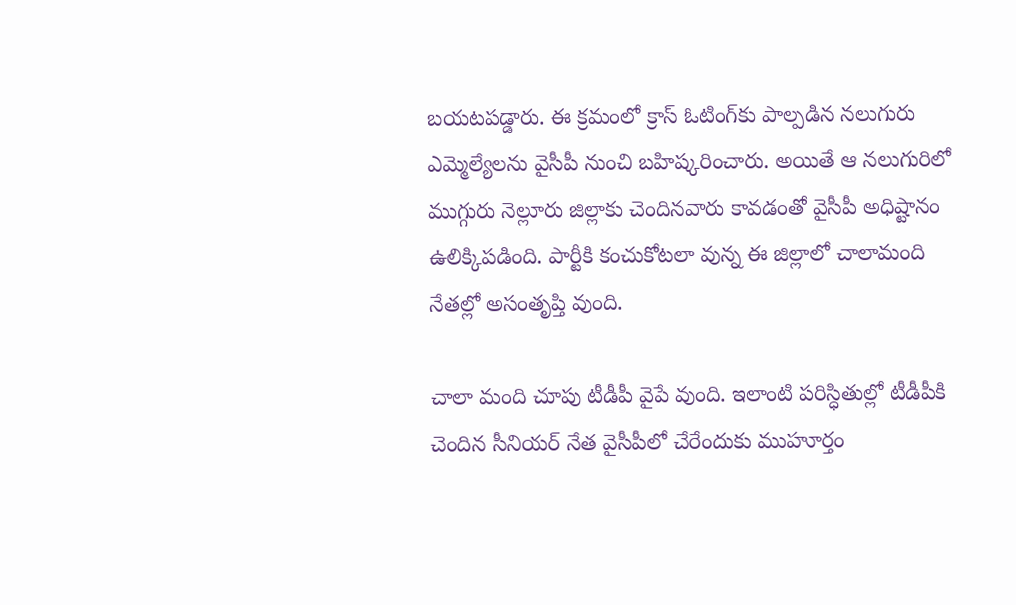బయటపడ్డారు. ఈ క్రమంలో క్రాస్ ఓటింగ్‌కు పాల్పడిన నలుగురు ఎమ్మెల్యేలను వైసీపీ నుంచి బహిష్కరించారు. అయితే ఆ నలుగురిలో ముగ్గురు నెల్లూరు జిల్లాకు చెందినవారు కావడంతో వైసీపీ అధిష్టానం ఉలిక్కిపడింది. పార్టీకి కంచుకోటలా వున్న ఈ జిల్లాలో చాలామంది నేతల్లో అసంతృప్తి వుంది.

చాలా మంది చూపు టీడీపీ వైపే వుంది. ఇలాంటి పరిస్ధితుల్లో టీడీపీకి చెందిన సీనియర్ నేత వైసీపీలో చేరేందుకు ముహూర్తం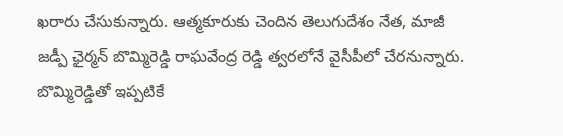ఖరారు చేసుకున్నారు. ఆత్మకూరుకు చెందిన తెలుగుదేశం నేత, మాజీ జడ్పీ ఛైర్మన్ బొమ్మిరెడ్డి రాఘవేంద్ర రెడ్డి త్వరలోనే వైసీపీలో చేరనున్నారు. బొమ్మిరెడ్డితో ఇప్పటికే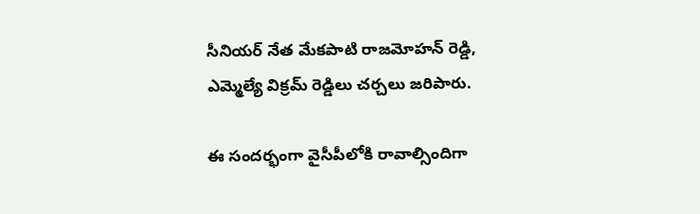సీనియర్ నేత మేకపాటి రాజమోహన్ రెడ్డి, ఎమ్మెల్యే విక్రమ్ రెడ్డిలు చర్చలు జరిపారు.

ఈ సందర్భంగా వైసీపీలోకి రావాల్సిందిగా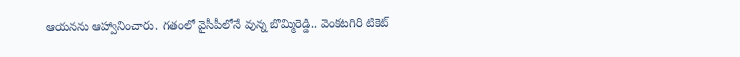ఆయనను ఆహ్వానించారు. గతంలో వైసీపీలోనే వున్న బొమ్మిరెడ్డి.. వెంకటగిరి టికెట్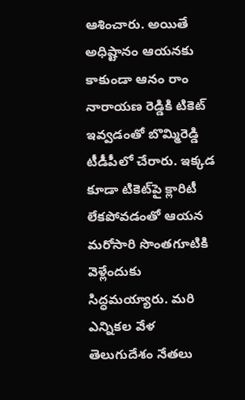ఆశించారు. అయితే అధిష్టానం ఆయనకు కాకుండా ఆనం రాం నారాయణ రెడ్డికి టికెట్ ఇవ్వడంతో బొమ్మిరెడ్డి టీడీపీలో చేరారు. ఇక్కడ కూడా టికెట్‌పై క్లారిటీ లేకపోవడంతో ఆయన మరోసారి సొంతగూటికి వెళ్లేందుకు సిద్ధమయ్యారు. మరి ఎన్నికల వేళ తెలుగుదేశం నేతలు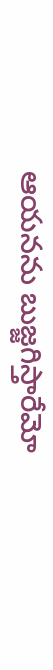ఆయనను బుజ్జగిస్తారేమో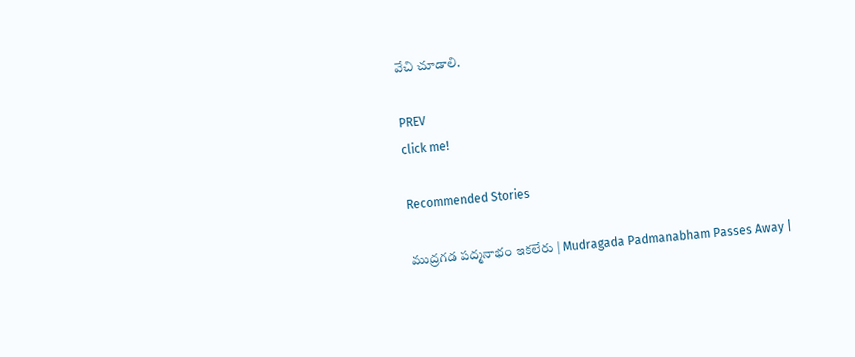వేచి చూడాలి.

PREV
click me!

Recommended Stories

ముద్రగడ పద్మనాభం ఇకలేరు | Mudragada Padmanabham Passes Away |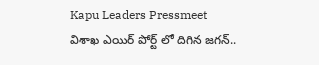Kapu Leaders Pressmeet
విశాఖ ఎయిర్ పోర్ట్ లో దిగిన జగన్..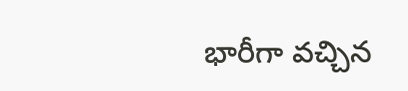భారీగా వచ్చిన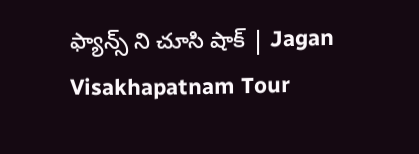ఫ్యాన్స్ ని చూసి షాక్ | Jagan Visakhapatnam Tour